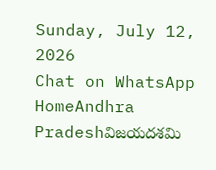Sunday, July 12, 2026
Chat on WhatsApp
HomeAndhra Pradeshవిజయదశమి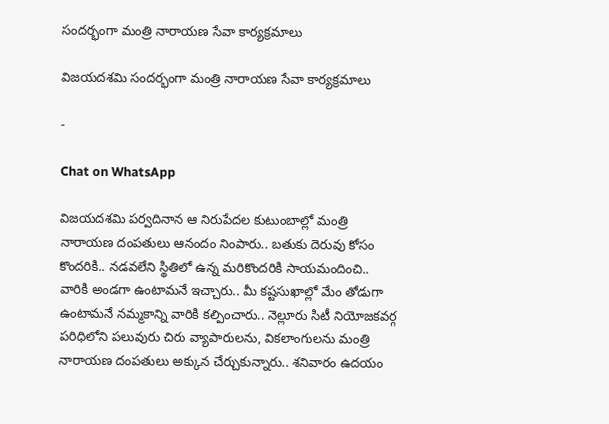సందర్భంగా మంత్రి నారాయణ సేవా కార్యక్రమాలు

విజయదశమి సందర్భంగా మంత్రి నారాయణ సేవా కార్యక్రమాలు

-

Chat on WhatsApp

విజయదశమి పర్వదినాన ఆ నిరుపేదల కుటుంబాల్లో మంత్రి నారాయణ దంపతులు ఆనందం నింపారు.. బతుకు దెరువు కోసం కొందరికి.. నడవలేని స్థితిలో ఉన్న మరికొందరికి సాయమందించి.. వారికి అండగా ఉంటామనే ఇచ్చారు.. మీ కష్టసుఖాల్లో మేం తోడుగా ఉంటామనే నమ్మకాన్ని వారికి కల్పించారు.. నెల్లూరు సిటీ నియోజకవర్గ పరిధిలోని పలువురు చిరు వ్యాపారులను, వికలాంగులను మంత్రి నారాయణ దంపతులు అక్కున చేర్చుకున్నారు.. శనివారం ఉదయం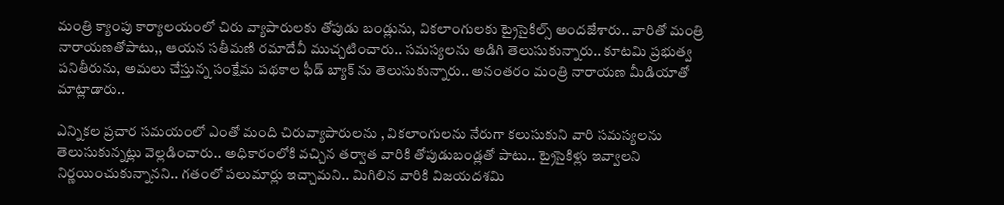మంత్రి క్యాంపు కార్యాలయంలో చిరు వ్యాపారులకు తోపుడు బండ్లును, వికలాంగులకు ట్రైసైకిల్స్ అందజేశారు.. వారితో మంత్రి నారాయణతోపాటు,, ఆయన సతీమణి రమాదేవీ ముచ్చటించారు.. సమస్యలను అడిగి తెలుసుకున్నారు.. కూటమి ప్రభుత్వ పనితీరును, అమలు చేస్తున్న సంక్షేమ పథకాల ఫీడ్ బ్యాక్ ను తెలుసుకున్నారు.. అనంతరం మంత్రి నారాయణ మీడియాతో మాట్లాడారు..

ఎన్నికల ప్రచార సమయంలో ఎంతో మంది చిరువ్యాపారులను , వికలాంగులను నేరుగా కలుసుకుని వారి సమస్యలను తెలుసుకున్నట్లు వెల్లడించారు.. అధికారంలోకి వచ్చిన తర్వాత వారికి తోపుడుబండ్లతో పాటు.. ట్రైసైకిళ్లు ఇవ్వాలని నిర్ణయించుకున్నానని.. గతంలో పలుమార్లు ఇచ్చామని.. మిగిలిన వారికి విజయదశమి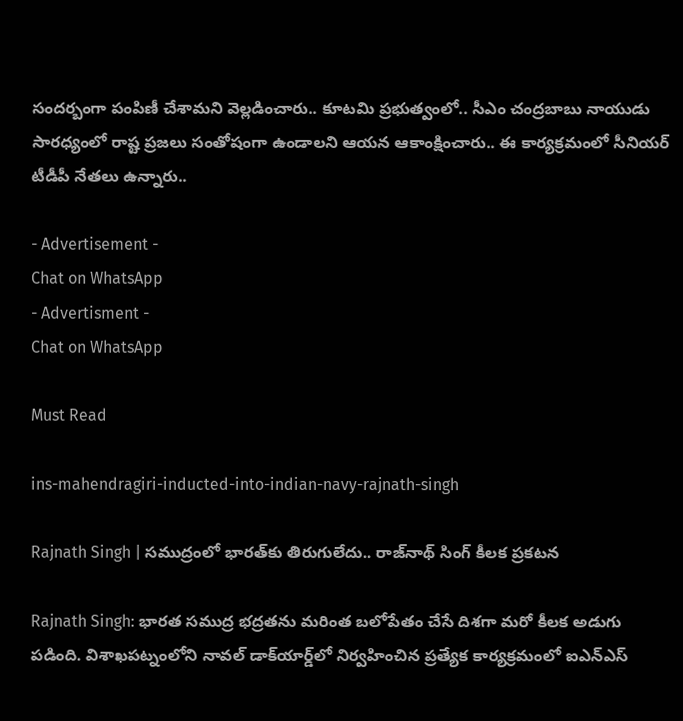సందర్బంగా పంపిణీ చేశామని వెల్లడించారు.. కూటమి ప్రభుత్వంలో.. సీఎం చంద్రబాబు నాయుడు సారధ్యంలో రాష్ట ప్రజలు సంతోషంగా ఉండాలని ఆయన ఆకాంక్షించారు.. ఈ కార్యక్రమంలో సీనియర్ టీడీపీ నేతలు ఉన్నారు..

- Advertisement -
Chat on WhatsApp
- Advertisment -
Chat on WhatsApp

Must Read

ins-mahendragiri-inducted-into-indian-navy-rajnath-singh

Rajnath Singh | సముద్రంలో భారత్‌కు తిరుగులేదు.. రాజ్‌నాథ్ సింగ్ కీలక ప్రకటన

Rajnath Singh: భారత సముద్ర భద్రతను మరింత బలోపేతం చేసే దిశగా మరో కీలక అడుగు పడింది. విశాఖపట్నంలోని నావల్ డాక్‌యార్డ్‌లో నిర్వహించిన ప్రత్యేక కార్యక్రమంలో ఐఎన్‌ఎస్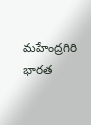మహేంద్రగిరి భారత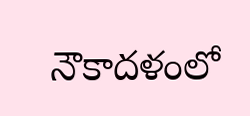నౌకాదళంలో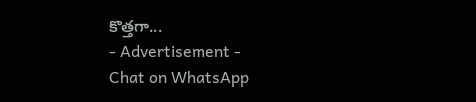కొత్తగా...
- Advertisement -
Chat on WhatsApp